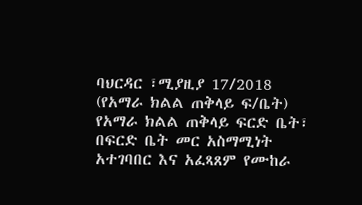ባህርዳር ፣ሚያዚያ 17/2018 (የአማራ ክልል ጠቅላይ ፍ/ቤት)
የአማራ ክልል ጠቅላይ ፍርድ ቤት፣ በፍርድ ቤት መር አስማሚነት አተገባበር እና አፈጻጸም የሙከራ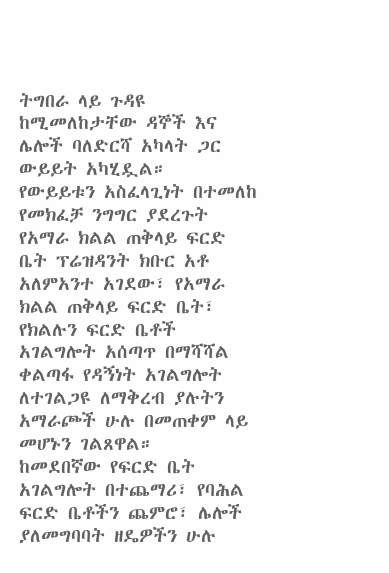ትግበራ ላይ ጉዳዩ ከሚመለከታቸው ዳኞች እና ሌሎች ባለድርሻ አካላት ጋር ውይይት አካሂዷል።
የውይይቱን አስፈላጊነት በተመለከ የመክፈቻ ንግግር ያደረጉት የአማራ ክልል ጠቅላይ ፍርድ ቤት ፕሬዝዳንት ክቡር አቶ አለምአንተ አገደው፣ የአማራ ክልል ጠቅላይ ፍርድ ቤት፣ የክልሉን ፍርድ ቤቶች አገልግሎት አሰጣጥ በማሻሻል ቀልጣፋ የዳኝነት አገልግሎት ለተገልጋዩ ለማቅረብ ያሉትን አማራጮች ሁሉ በመጠቀም ላይ መሆኑን ገልጸዋል።
ከመደበኛው የፍርድ ቤት አገልግሎት በተጨማሪ፣ የባሕል ፍርድ ቤቶችን ጨምሮ፣ ሌሎች ያለመግባባት ዘዴዎችን ሁሉ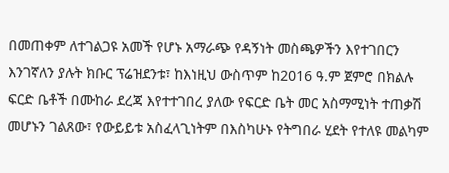በመጠቀም ለተገልጋዩ አመች የሆኑ አማራጭ የዳኝነት መስጫዎችን እየተገበርን እንገኛለን ያሉት ክቡር ፕሬዝደንቱ፣ ከእነዚህ ውስጥም ከ2016 ዓ.ም ጀምሮ በክልሉ ፍርድ ቤቶች በሙከራ ደረጃ እየተተገበረ ያለው የፍርድ ቤት መር አስማሚነት ተጠቃሽ መሆኑን ገልጸው፣ የውይይቱ አስፈላጊነትም በእስካሁኑ የትግበራ ሂደት የተለዩ መልካም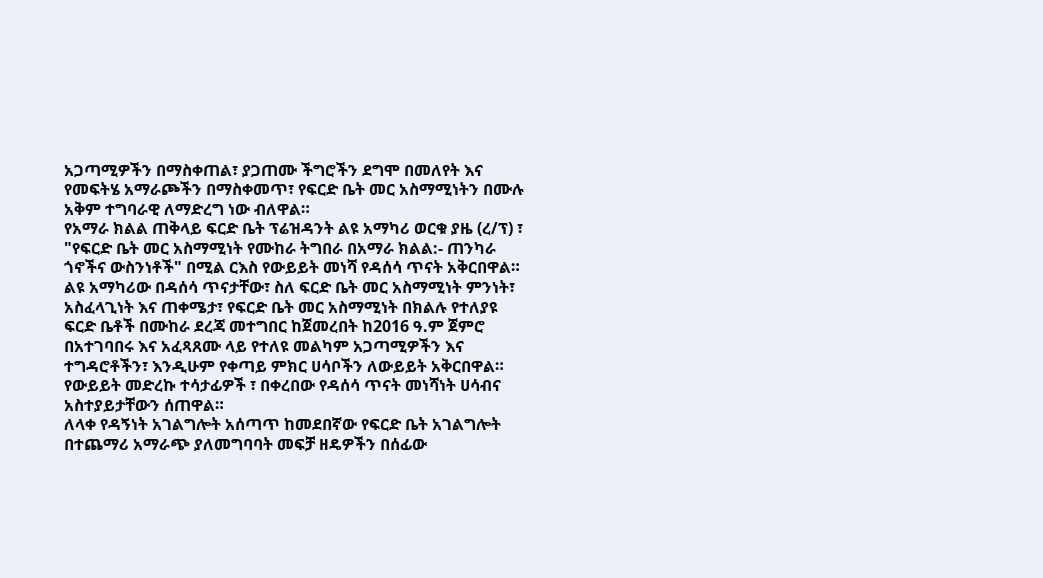አጋጣሚዎችን በማስቀጠል፣ ያጋጠሙ ችግሮችን ደግሞ በመለየት እና የመፍትሄ አማራጮችን በማስቀመጥ፣ የፍርድ ቤት መር አስማሚነትን በሙሉ አቅም ተግባራዊ ለማድረግ ነው ብለዋል።
የአማራ ክልል ጠቅላይ ፍርድ ቤት ፕሬዝዳንት ልዩ አማካሪ ወርቁ ያዜ (ረ/ፕ) ፣ "የፍርድ ቤት መር አስማሚነት የሙከራ ትግበራ በአማራ ክልል:- ጠንካራ ጎኖችና ውስንነቶች" በሚል ርእስ የውይይት መነሻ የዳሰሳ ጥናት አቅርበዋል።
ልዩ አማካሪው በዳሰሳ ጥናታቸው፣ ስለ ፍርድ ቤት መር አስማሚነት ምንነት፣ አስፈላጊነት እና ጠቀሜታ፣ የፍርድ ቤት መር አስማሚነት በክልሉ የተለያዩ ፍርድ ቤቶች በሙከራ ደረጃ መተግበር ከጀመረበት ከ2016 ዓ.ም ጀምሮ በአተገባበሩ እና አፈጻጸሙ ላይ የተለዩ መልካም አጋጣሚዎችን እና ተግዳሮቶችን፣ እንዲሁም የቀጣይ ምክር ሀሳቦችን ለውይይት አቅርበዋል።
የውይይት መድረኩ ተሳታፊዎች ፣ በቀረበው የዳሰሳ ጥናት መነሻነት ሀሳብና አስተያይታቸውን ሰጠዋል።
ለላቀ የዳኝነት አገልግሎት አሰጣጥ ከመደበኛው የፍርድ ቤት አገልግሎት በተጨማሪ አማራጭ ያለመግባባት መፍቻ ዘዴዎችን በሰፊው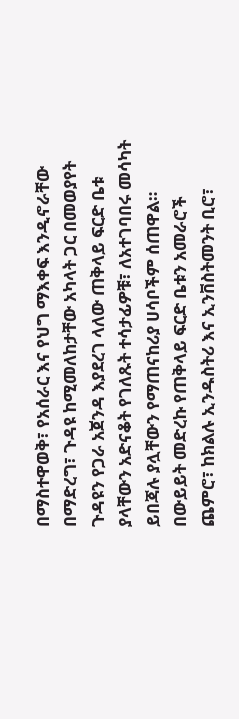በማስተዋወቅ፣ የአሰራር እና የህግ ማእቀፍ እንዲኖራቸው በማድረግ፣ ጉዳዩ ከሚመለከታቸው አካላት ጋር በመወያየት ጉዳዩን የጋራ አጀንዳ እያደረገ ላለው ጠቅላይ ፍርድ ቤቱ ያላቸውን አድናቆት የገለጹት ተሳታፊዎቹ፣ ለአተገባበሩ መሳካት ይበጃሉ ያሏቸውን የማጠናከሪያ ሀሳቦችም ሰጠዋል።
በውይይት መድረኩ የጠቅላይ ፍርድ ቤቱን አመራሮች ጨምሮ፣ ከክልሉ ኢንዱስትሪ እና ኢንቨስትመንት ቢሮ፣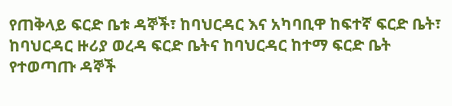የጠቅላይ ፍርድ ቤቱ ዳኞች፣ ከባህርዳር እና አካባቢዋ ከፍተኛ ፍርድ ቤት፣ ከባህርዳር ዙሪያ ወረዳ ፍርድ ቤትና ከባህርዳር ከተማ ፍርድ ቤት የተወጣጡ ዳኞች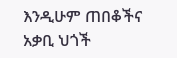እንዲሁም ጠበቆችና አቃቢ ህጎች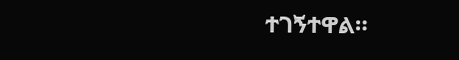ተገኝተዋል።